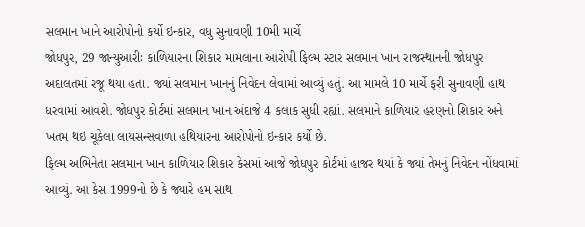સલમાન ખાને આરોપોનો કર્યો ઇન્કાર, વધુ સુનાવણી 10મી માર્ચે
જોધપુર, 29 જાન્યુઆરીઃ કાળિયારના શિકાર મામલાના આરોપી ફિલ્મ સ્ટાર સલમાન ખાન રાજસ્થાનની જોધપુર અદાલતમાં રજૂ થયા હતા. જ્યાં સલમાન ખાનનું નિવેદન લેવામાં આવ્યું હતું. આ મામલે 10 માર્ચે ફરી સુનાવણી હાથ ધરવામાં આવશે. જોધપુર કોર્ટમાં સલમાન ખાન અંદાજે 4 કલાક સુધી રહ્યાં. સલમાને કાળિયાર હરણનો શિકાર અને ખતમ થઇ ચૂકેલા લાયસન્સવાળા હથિયારના આરોપોનો ઇન્કાર કર્યો છે.
ફિલ્મ અભિનેતા સલમાન ખાન કાળિયાર શિકાર કેસમાં આજે જોધપુર કોર્ટમાં હાજર થયાં કે જ્યાં તેમનું નિવેદન નોંધવામાં આવ્યું. આ કેસ 1999નો છે કે જ્યારે હમ સાથ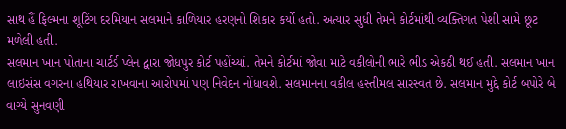સાથ હૈં ફિલ્મના શૂટિંગ દરમિયાન સલમાને કાળિયાર હરણનો શિકાર કર્યો હતો. અત્યાર સુધી તેમને કોર્ટમાંથી વ્યક્તિગત પેશી સામે છૂટ મળેલી હતી.
સલમાન ખાન પોતાના ચાર્ટર્ડ પ્લેન દ્વારા જોધપુર કોર્ટ પહોંચ્યાં. તેમને કોર્ટમાં જોવા માટે વકીલોની ભારે ભીડ એકઠી થઈ હતી. સલમાન ખાન લાઇસંસ વગરના હથિયાર રાખવાના આરોપમાં પણ નિવેદન નોંધાવશે. સલમાનના વકીલ હસ્તીમલ સારસ્વત છે. સલમાન મુદ્દે કોર્ટ બપોરે બે વાગ્યે સુનવણી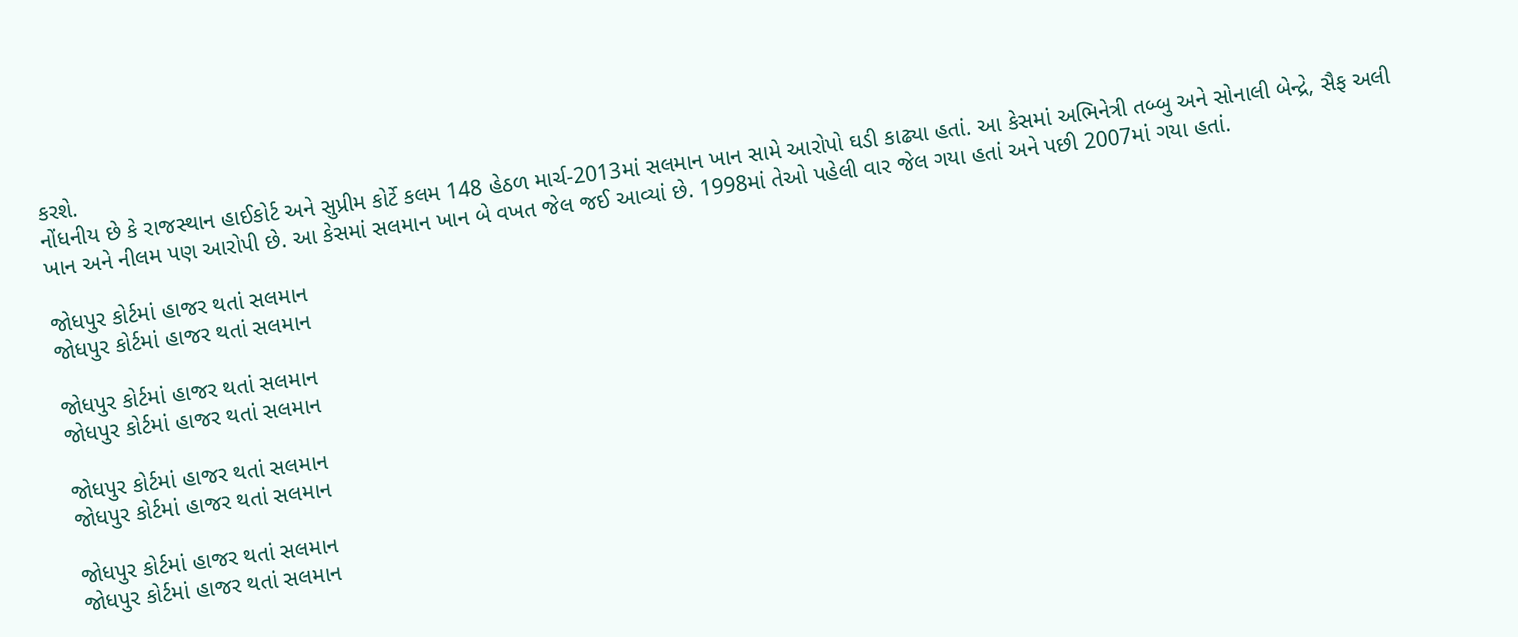કરશે.
નોંધનીય છે કે રાજસ્થાન હાઈકોર્ટ અને સુપ્રીમ કોર્ટે કલમ 148 હેઠળ માર્ચ-2013માં સલમાન ખાન સામે આરોપો ઘડી કાઢ્યા હતાં. આ કેસમાં અભિનેત્રી તબ્બુ અને સોનાલી બેન્દ્રે, સૈફ અલી ખાન અને નીલમ પણ આરોપી છે. આ કેસમાં સલમાન ખાન બે વખત જેલ જઈ આવ્યાં છે. 1998માં તેઓ પહેલી વાર જેલ ગયા હતાં અને પછી 2007માં ગયા હતાં.

જોધપુર કોર્ટમાં હાજર થતાં સલમાન
જોધપુર કોર્ટમાં હાજર થતાં સલમાન

જોધપુર કોર્ટમાં હાજર થતાં સલમાન
જોધપુર કોર્ટમાં હાજર થતાં સલમાન

જોધપુર કોર્ટમાં હાજર થતાં સલમાન
જોધપુર કોર્ટમાં હાજર થતાં સલમાન

જોધપુર કોર્ટમાં હાજર થતાં સલમાન
જોધપુર કોર્ટમાં હાજર થતાં સલમાન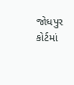જોધપુર કોર્ટમાં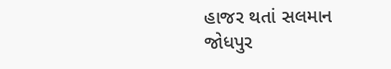હાજર થતાં સલમાન
જોધપુર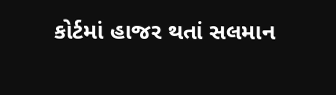કોર્ટમાં હાજર થતાં સલમાન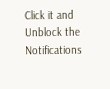Click it and Unblock the Notifications